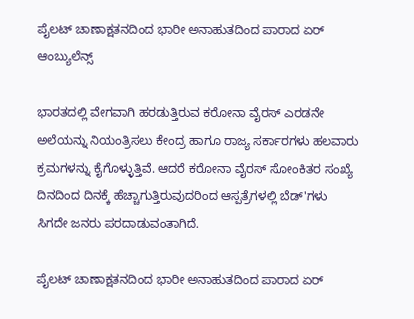ಪೈಲಟ್ ಚಾಣಾಕ್ಷತನದಿಂದ ಭಾರೀ ಅನಾಹುತದಿಂದ ಪಾರಾದ ಏರ್ ಆಂಬ್ಯುಲೆನ್ಸ್

ಭಾರತದಲ್ಲಿ ವೇಗವಾಗಿ ಹರಡುತ್ತಿರುವ ಕರೋನಾ ವೈರಸ್‌ ಎರಡನೇ ಅಲೆಯನ್ನು ನಿಯಂತ್ರಿಸಲು ಕೇಂದ್ರ ಹಾಗೂ ರಾಜ್ಯ ಸರ್ಕಾರಗಳು ಹಲವಾರು ಕ್ರಮಗಳನ್ನು ಕೈಗೊಳ್ಳುತ್ತಿವೆ. ಆದರೆ ಕರೋನಾ ವೈರಸ್ ಸೋಂಕಿತರ ಸಂಖ್ಯೆ ದಿನದಿಂದ ದಿನಕ್ಕೆ ಹೆಚ್ಚಾಗುತ್ತಿರುವುದರಿಂದ ಆಸ್ಪತ್ರೆಗಳಲ್ಲಿ ಬೆಡ್'ಗಳು ಸಿಗದೇ ಜನರು ಪರದಾಡುವಂತಾಗಿದೆ.

ಪೈಲಟ್ ಚಾಣಾಕ್ಷತನದಿಂದ ಭಾರೀ ಅನಾಹುತದಿಂದ ಪಾರಾದ ಏರ್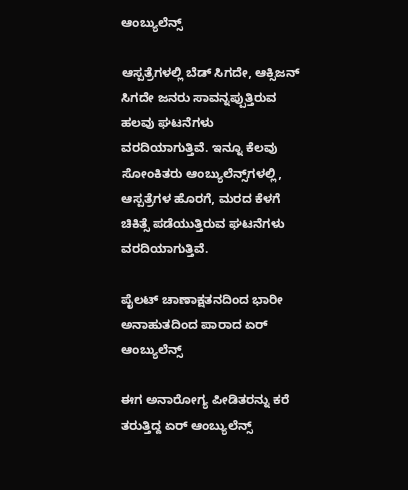ಆಂಬ್ಯುಲೆನ್ಸ್

ಆಸ್ಪತ್ರೆಗಳಲ್ಲಿ ಬೆಡ್ ಸಿಗದೇ, ಆಕ್ಸಿಜನ್ ಸಿಗದೇ ಜನರು ಸಾವನ್ನಪ್ಪುತ್ತಿರುವ ಹಲವು ಘಟನೆಗಳು ವರದಿಯಾಗುತ್ತಿವೆ. ಇನ್ನೂ ಕೆಲವು ಸೋಂಕಿತರು ಆಂಬ್ಯುಲೆನ್ಸ್‌ಗಳಲ್ಲಿ, ಆಸ್ಪತ್ರೆಗಳ ಹೊರಗೆ, ಮರದ ಕೆಳಗೆ ಚಿಕಿತ್ಸೆ ಪಡೆಯುತ್ತಿರುವ ಘಟನೆಗಳು ವರದಿಯಾಗುತ್ತಿವೆ.

ಪೈಲಟ್ ಚಾಣಾಕ್ಷತನದಿಂದ ಭಾರೀ ಅನಾಹುತದಿಂದ ಪಾರಾದ ಏರ್ ಆಂಬ್ಯುಲೆನ್ಸ್

ಈಗ ಅನಾರೋಗ್ಯ ಪೀಡಿತರನ್ನು ಕರೆ ತರುತ್ತಿದ್ದ ಏರ್ ಆಂಬ್ಯುಲೆನ್ಸ್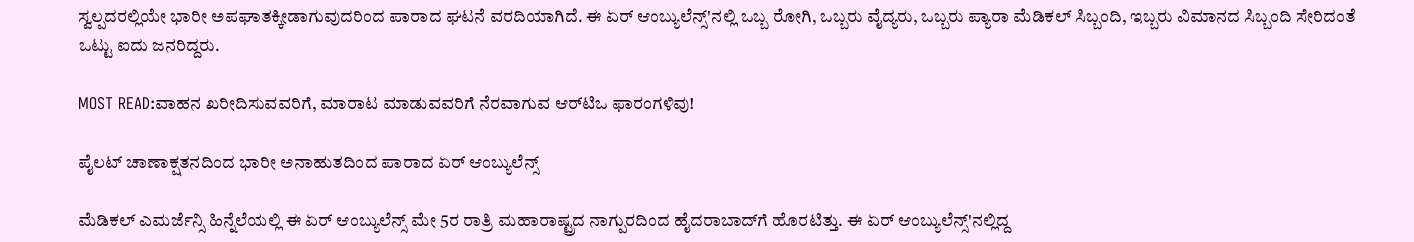ಸ್ವಲ್ಪದರಲ್ಲಿಯೇ ಭಾರೀ ಅಪಘಾತಕ್ಕೀಡಾಗುವುದರಿಂದ ಪಾರಾದ ಘಟನೆ ವರದಿಯಾಗಿದೆ. ಈ ಏರ್ ಆಂಬ್ಯುಲೆನ್ಸ್'ನಲ್ಲಿ ಒಬ್ಬ ರೋಗಿ, ಒಬ್ಬರು ವೈದ್ಯರು, ಒಬ್ಬರು ಪ್ಯಾರಾ ಮೆಡಿಕಲ್ ಸಿಬ್ಬಂದಿ, ಇಬ್ಬರು ವಿಮಾನದ ಸಿಬ್ಬಂದಿ ಸೇರಿದಂತೆ ಒಟ್ಟು ಐದು ಜನರಿದ್ದರು.

MOST READ:ವಾಹನ ಖರೀದಿಸುವವರಿಗೆ, ಮಾರಾಟ ಮಾಡುವವರಿಗೆ ನೆರವಾಗುವ ಆರ್‌ಟಿಒ ಫಾರಂಗಳಿವು!

ಪೈಲಟ್ ಚಾಣಾಕ್ಷತನದಿಂದ ಭಾರೀ ಅನಾಹುತದಿಂದ ಪಾರಾದ ಏರ್ ಆಂಬ್ಯುಲೆನ್ಸ್

ಮೆಡಿಕಲ್ ಎಮರ್ಜೆನ್ಸಿ ಹಿನ್ನೆಲೆಯಲ್ಲಿ ಈ ಏರ್ ಆಂಬ್ಯುಲೆನ್ಸ್ ಮೇ 5ರ ರಾತ್ರಿ ಮಹಾರಾಷ್ಟ್ರದ ನಾಗ್ಪುರದಿಂದ ಹೈದರಾಬಾದ್‌ಗೆ ಹೊರಟಿತ್ತು. ಈ ಏರ್ ಆಂಬ್ಯುಲೆನ್ಸ್'ನಲ್ಲಿದ್ದ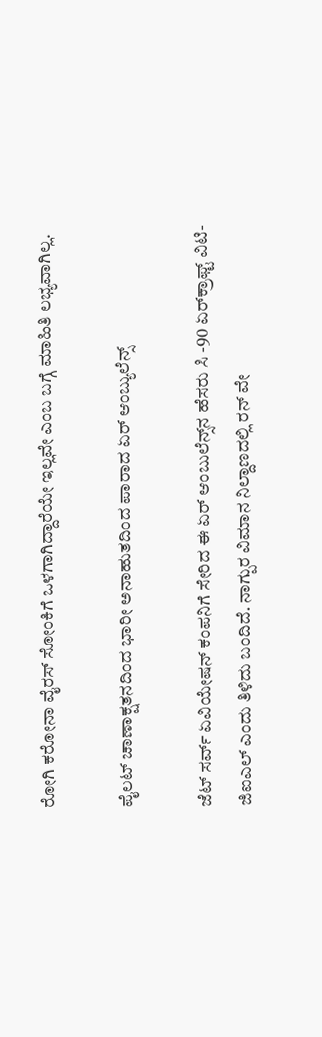ರೋಗಿ ಕರೋನಾ ವೈರಸ್ ಸೋಂಕಿಗೆ ಒಳಗಾಗಿದ್ದಾರೆಯೇ ಇಲ್ಲವೇ ಎಂಬ ಬಗ್ಗೆ ಮಾಹಿತಿ ಲಭ್ಯವಾಗಿಲ್ಲ.

ಪೈಲಟ್ ಚಾಣಾಕ್ಷತನದಿಂದ ಭಾರೀ ಅನಾಹುತದಿಂದ ಪಾರಾದ ಏರ್ ಆಂಬ್ಯುಲೆನ್ಸ್

ಜೆಟ್ ಸರ್ವ್ ಏವಿಯೇಷನ್‌ ಕಂಪನಿಗೆ ಸೇರಿದ ಈ ಏರ್ ಆಂಬುಲೆನ್ಸ್‌ನ ಹೆಸರು ಸಿ -90 ಏರ್‌ಕ್ರಾಫ್ಟ್ ವಿಟಿ-ಜಿಐಎಲ್ ಎಂದು ತಿಳಿದು ಬಂದಿದೆ. ನಾಗ್ಪುರ ವಿಮಾನ ನಿಲ್ದಾಣದಲ್ಲಿ ರನ್ ವೇ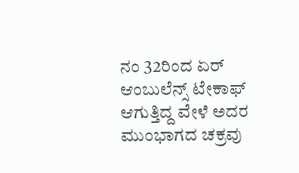ನಂ 32ರಿಂದ ಏರ್ ಆಂಬುಲೆನ್ಸ್ ಟೇಕಾಫ್ ಆಗುತ್ತಿದ್ದ ವೇಳೆ ಅದರ ಮುಂಭಾಗದ ಚಕ್ರವು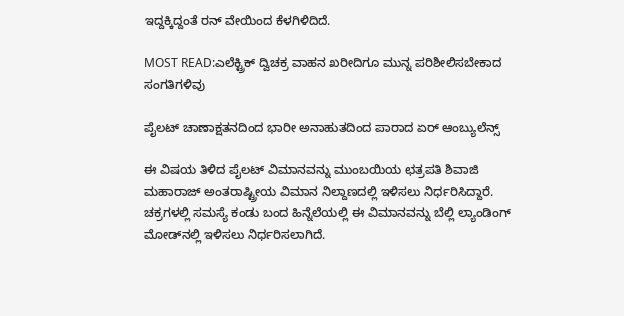ಇದ್ದಕ್ಕಿದ್ದಂತೆ ರನ್ ವೇಯಿಂದ ಕೆಳಗಿಳಿದಿದೆ.

MOST READ:ಎಲೆಕ್ಟ್ರಿಕ್ ದ್ವಿಚಕ್ರ ವಾಹನ ಖರೀದಿಗೂ ಮುನ್ನ ಪರಿಶೀಲಿಸಬೇಕಾದ ಸಂಗತಿಗಳಿವು

ಪೈಲಟ್ ಚಾಣಾಕ್ಷತನದಿಂದ ಭಾರೀ ಅನಾಹುತದಿಂದ ಪಾರಾದ ಏರ್ ಆಂಬ್ಯುಲೆನ್ಸ್

ಈ ವಿಷಯ ತಿಳಿದ ಪೈಲಟ್ ವಿಮಾನವನ್ನು ಮುಂಬಯಿಯ ಛತ್ರಪತಿ ಶಿವಾಜಿ ಮಹಾರಾಜ್ ಅಂತರಾಷ್ಟ್ರೀಯ ವಿಮಾನ ನಿಲ್ದಾಣದಲ್ಲಿ ಇಳಿಸಲು ನಿರ್ಧರಿಸಿದ್ದಾರೆ. ಚಕ್ರಗಳಲ್ಲಿ ಸಮಸ್ಯೆ ಕಂಡು ಬಂದ ಹಿನ್ನೆಲೆಯಲ್ಲಿ ಈ ವಿಮಾನವನ್ನು ಬೆಲ್ಲಿ ಲ್ಯಾಂಡಿಂಗ್ ಮೋಡ್‌ನಲ್ಲಿ ಇಳಿಸಲು ನಿರ್ಧರಿಸಲಾಗಿದೆ.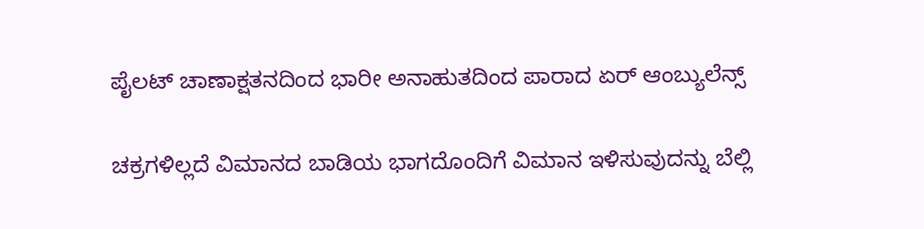ಪೈಲಟ್ ಚಾಣಾಕ್ಷತನದಿಂದ ಭಾರೀ ಅನಾಹುತದಿಂದ ಪಾರಾದ ಏರ್ ಆಂಬ್ಯುಲೆನ್ಸ್

ಚಕ್ರಗಳಿಲ್ಲದೆ ವಿಮಾನದ ಬಾಡಿಯ ಭಾಗದೊಂದಿಗೆ ವಿಮಾನ ಇಳಿಸುವುದನ್ನು ಬೆಲ್ಲಿ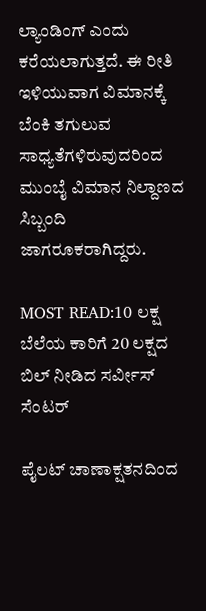ಲ್ಯಾಂಡಿಂಗ್ ಎಂದು ಕರೆಯಲಾಗುತ್ತದೆ. ಈ ರೀತಿ ಇಳಿಯುವಾಗ ವಿಮಾನಕ್ಕೆ ಬೆಂಕಿ ತಗುಲುವ ಸಾಧ್ಯತೆಗಳಿರುವುದರಿಂದ ಮುಂಬೈ ವಿಮಾನ ನಿಲ್ದಾಣದ ಸಿಬ್ಬಂದಿ ಜಾಗರೂಕರಾಗಿದ್ದರು.

MOST READ:10 ಲಕ್ಷ ಬೆಲೆಯ ಕಾರಿಗೆ 20 ಲಕ್ಷದ ಬಿಲ್ ನೀಡಿದ ಸರ್ವೀಸ್ ಸೆಂಟರ್

ಪೈಲಟ್ ಚಾಣಾಕ್ಷತನದಿಂದ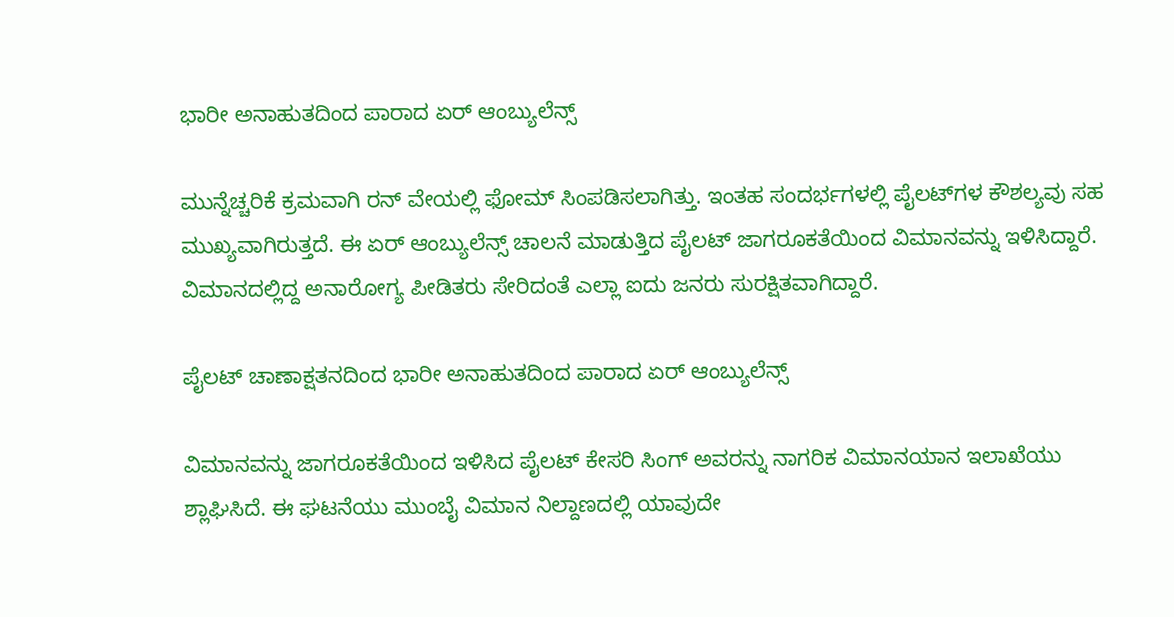ಭಾರೀ ಅನಾಹುತದಿಂದ ಪಾರಾದ ಏರ್ ಆಂಬ್ಯುಲೆನ್ಸ್

ಮುನ್ನೆಚ್ಚರಿಕೆ ಕ್ರಮವಾಗಿ ರನ್ ವೇಯಲ್ಲಿ ಫೋಮ್‌ ಸಿಂಪಡಿಸಲಾಗಿತ್ತು. ಇಂತಹ ಸಂದರ್ಭಗಳಲ್ಲಿ ಪೈಲಟ್‌ಗಳ ಕೌಶಲ್ಯವು ಸಹ ಮುಖ್ಯವಾಗಿರುತ್ತದೆ. ಈ ಏರ್ ಆಂಬ್ಯುಲೆನ್ಸ್ ಚಾಲನೆ ಮಾಡುತ್ತಿದ ಪೈಲಟ್ ಜಾಗರೂಕತೆಯಿಂದ ವಿಮಾನವನ್ನು ಇಳಿಸಿದ್ದಾರೆ. ವಿಮಾನದಲ್ಲಿದ್ದ ಅನಾರೋಗ್ಯ ಪೀಡಿತರು ಸೇರಿದಂತೆ ಎಲ್ಲಾ ಐದು ಜನರು ಸುರಕ್ಷಿತವಾಗಿದ್ದಾರೆ.

ಪೈಲಟ್ ಚಾಣಾಕ್ಷತನದಿಂದ ಭಾರೀ ಅನಾಹುತದಿಂದ ಪಾರಾದ ಏರ್ ಆಂಬ್ಯುಲೆನ್ಸ್

ವಿಮಾನವನ್ನು ಜಾಗರೂಕತೆಯಿಂದ ಇಳಿಸಿದ ಪೈಲಟ್ ಕೇಸರಿ ಸಿಂಗ್ ಅವರನ್ನು ನಾಗರಿಕ ವಿಮಾನಯಾನ ಇಲಾಖೆಯು ಶ್ಲಾಘಿಸಿದೆ. ಈ ಘಟನೆಯು ಮುಂಬೈ ವಿಮಾನ ನಿಲ್ದಾಣದಲ್ಲಿ ಯಾವುದೇ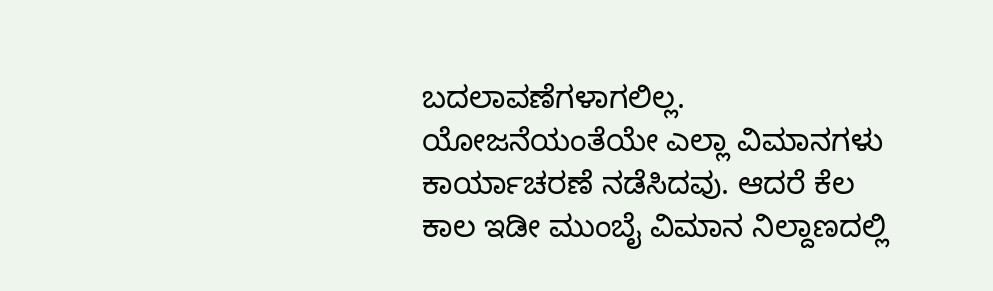ಬದಲಾವಣೆಗಳಾಗಲಿಲ್ಲ. ಯೋಜನೆಯಂತೆಯೇ ಎಲ್ಲಾ ವಿಮಾನಗಳು ಕಾರ್ಯಾಚರಣೆ ನಡೆಸಿದವು. ಆದರೆ ಕೆಲ ಕಾಲ ಇಡೀ ಮುಂಬೈ ವಿಮಾನ ನಿಲ್ದಾಣದಲ್ಲಿ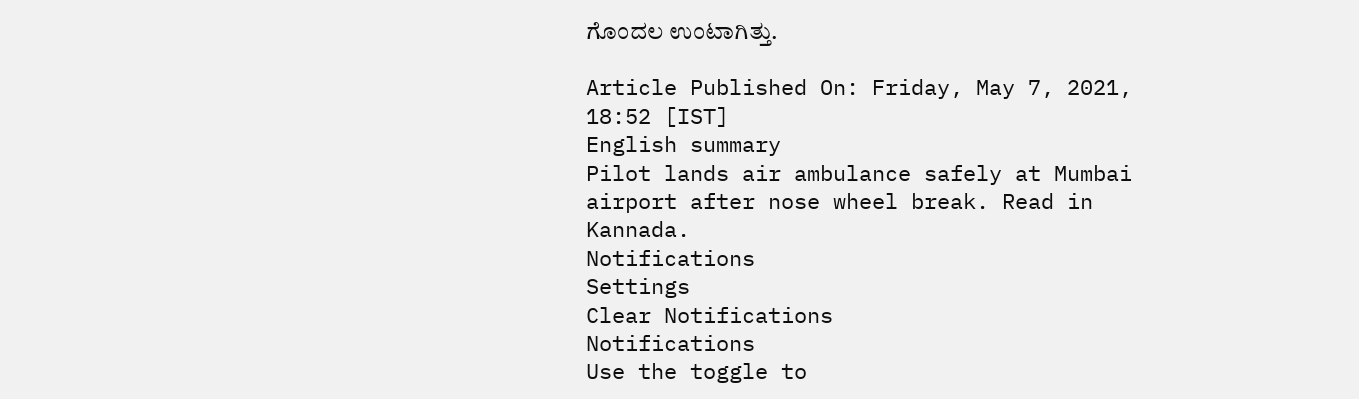ಗೊಂದಲ ಉಂಟಾಗಿತ್ತು.

Article Published On: Friday, May 7, 2021, 18:52 [IST]
English summary
Pilot lands air ambulance safely at Mumbai airport after nose wheel break. Read in Kannada.
Notifications
Settings
Clear Notifications
Notifications
Use the toggle to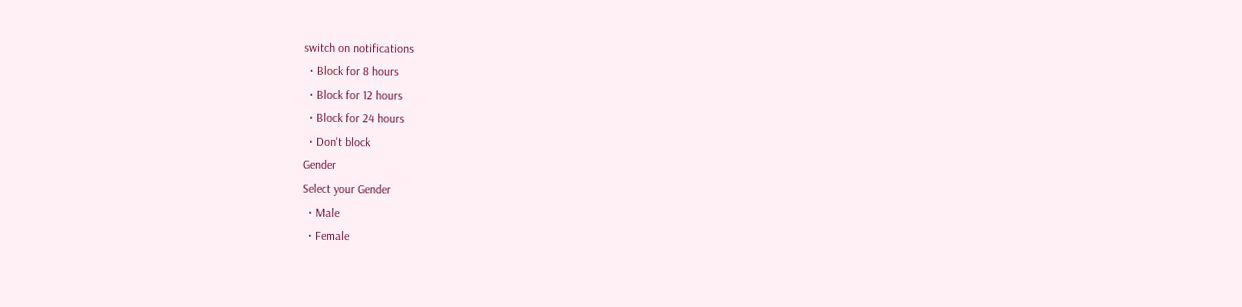switch on notifications
  • Block for 8 hours
  • Block for 12 hours
  • Block for 24 hours
  • Don't block
Gender
Select your Gender
  • Male
  • Female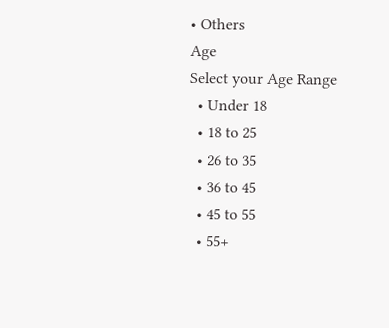• Others
Age
Select your Age Range
  • Under 18
  • 18 to 25
  • 26 to 35
  • 36 to 45
  • 45 to 55
  • 55+